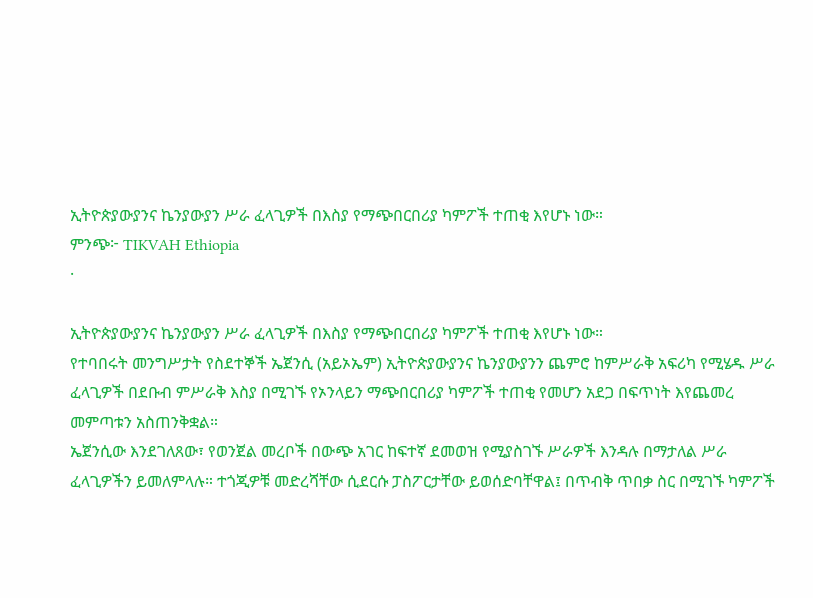ኢትዮጵያውያንና ኬንያውያን ሥራ ፈላጊዎች በእስያ የማጭበርበሪያ ካምፖች ተጠቂ እየሆኑ ነው።
ምንጭ፦ TIKVAH Ethiopia
·

ኢትዮጵያውያንና ኬንያውያን ሥራ ፈላጊዎች በእስያ የማጭበርበሪያ ካምፖች ተጠቂ እየሆኑ ነው።
የተባበሩት መንግሥታት የስደተኞች ኤጀንሲ (አይኦኤም) ኢትዮጵያውያንና ኬንያውያንን ጨምሮ ከምሥራቅ አፍሪካ የሚሄዱ ሥራ ፈላጊዎች በደቡብ ምሥራቅ እስያ በሚገኙ የኦንላይን ማጭበርበሪያ ካምፖች ተጠቂ የመሆን አደጋ በፍጥነት እየጨመረ መምጣቱን አስጠንቅቋል።
ኤጀንሲው እንደገለጸው፣ የወንጀል መረቦች በውጭ አገር ከፍተኛ ደመወዝ የሚያስገኙ ሥራዎች እንዳሉ በማታለል ሥራ ፈላጊዎችን ይመለምላሉ። ተጎጂዎቹ መድረሻቸው ሲደርሱ ፓስፖርታቸው ይወሰድባቸዋል፤ በጥብቅ ጥበቃ ስር በሚገኙ ካምፖች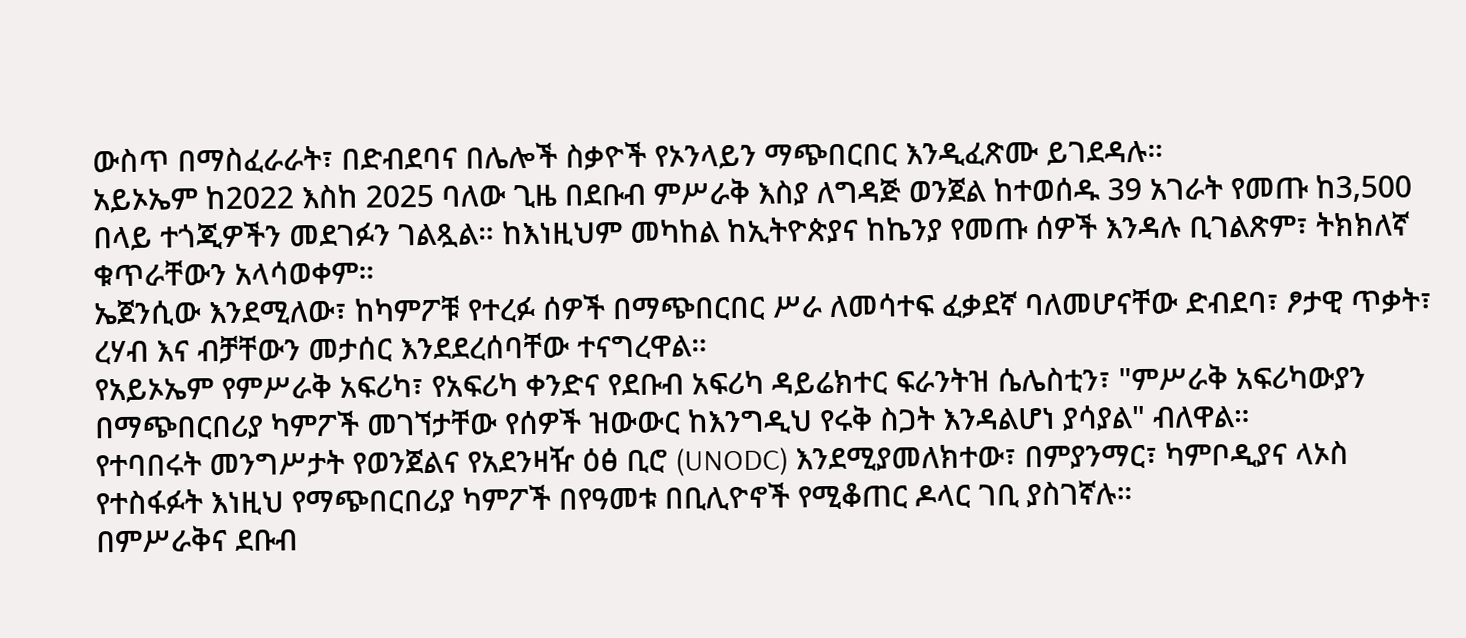ውስጥ በማስፈራራት፣ በድብደባና በሌሎች ስቃዮች የኦንላይን ማጭበርበር እንዲፈጽሙ ይገደዳሉ።
አይኦኤም ከ2022 እስከ 2025 ባለው ጊዜ በደቡብ ምሥራቅ እስያ ለግዳጅ ወንጀል ከተወሰዱ 39 አገራት የመጡ ከ3,500 በላይ ተጎጂዎችን መደገፉን ገልጿል። ከእነዚህም መካከል ከኢትዮጵያና ከኬንያ የመጡ ሰዎች እንዳሉ ቢገልጽም፣ ትክክለኛ ቁጥራቸውን አላሳወቀም።
ኤጀንሲው እንደሚለው፣ ከካምፖቹ የተረፉ ሰዎች በማጭበርበር ሥራ ለመሳተፍ ፈቃደኛ ባለመሆናቸው ድብደባ፣ ፆታዊ ጥቃት፣ ረሃብ እና ብቻቸውን መታሰር እንደደረሰባቸው ተናግረዋል።
የአይኦኤም የምሥራቅ አፍሪካ፣ የአፍሪካ ቀንድና የደቡብ አፍሪካ ዳይሬክተር ፍራንትዝ ሴሌስቲን፣ "ምሥራቅ አፍሪካውያን በማጭበርበሪያ ካምፖች መገኘታቸው የሰዎች ዝውውር ከእንግዲህ የሩቅ ስጋት እንዳልሆነ ያሳያል" ብለዋል።
የተባበሩት መንግሥታት የወንጀልና የአደንዛዥ ዕፅ ቢሮ (UNODC) እንደሚያመለክተው፣ በምያንማር፣ ካምቦዲያና ላኦስ የተስፋፉት እነዚህ የማጭበርበሪያ ካምፖች በየዓመቱ በቢሊዮኖች የሚቆጠር ዶላር ገቢ ያስገኛሉ።
በምሥራቅና ደቡብ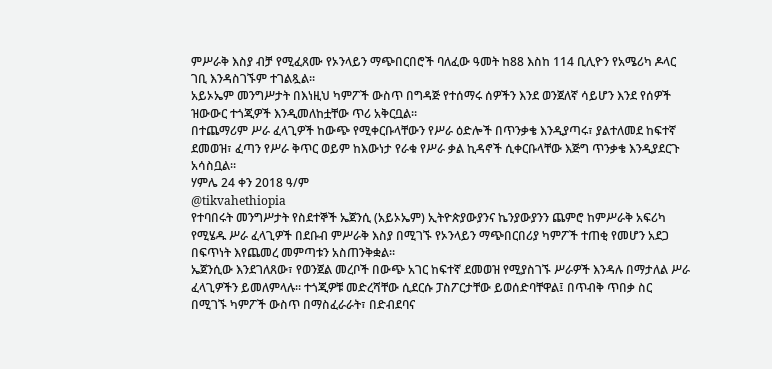ምሥራቅ እስያ ብቻ የሚፈጸሙ የኦንላይን ማጭበርበሮች ባለፈው ዓመት ከ88 እስከ 114 ቢሊዮን የአሜሪካ ዶላር ገቢ እንዳስገኙም ተገልጿል።
አይኦኤም መንግሥታት በእነዚህ ካምፖች ውስጥ በግዳጅ የተሰማሩ ሰዎችን እንደ ወንጀለኛ ሳይሆን እንደ የሰዎች ዝውውር ተጎጂዎች እንዲመለከቷቸው ጥሪ አቅርቧል።
በተጨማሪም ሥራ ፈላጊዎች ከውጭ የሚቀርቡላቸውን የሥራ ዕድሎች በጥንቃቄ እንዲያጣሩ፣ ያልተለመደ ከፍተኛ ደመወዝ፣ ፈጣን የሥራ ቅጥር ወይም ከእውነታ የራቁ የሥራ ቃል ኪዳኖች ሲቀርቡላቸው እጅግ ጥንቃቄ እንዲያደርጉ አሳስቧል።
ሃምሌ 24 ቀን 2018 ዓ/ም
@tikvahethiopia
የተባበሩት መንግሥታት የስደተኞች ኤጀንሲ (አይኦኤም) ኢትዮጵያውያንና ኬንያውያንን ጨምሮ ከምሥራቅ አፍሪካ የሚሄዱ ሥራ ፈላጊዎች በደቡብ ምሥራቅ እስያ በሚገኙ የኦንላይን ማጭበርበሪያ ካምፖች ተጠቂ የመሆን አደጋ በፍጥነት እየጨመረ መምጣቱን አስጠንቅቋል።
ኤጀንሲው እንደገለጸው፣ የወንጀል መረቦች በውጭ አገር ከፍተኛ ደመወዝ የሚያስገኙ ሥራዎች እንዳሉ በማታለል ሥራ ፈላጊዎችን ይመለምላሉ። ተጎጂዎቹ መድረሻቸው ሲደርሱ ፓስፖርታቸው ይወሰድባቸዋል፤ በጥብቅ ጥበቃ ስር በሚገኙ ካምፖች ውስጥ በማስፈራራት፣ በድብደባና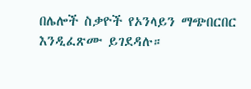በሌሎች ስቃዮች የኦንላይን ማጭበርበር እንዲፈጽሙ ይገደዳሉ።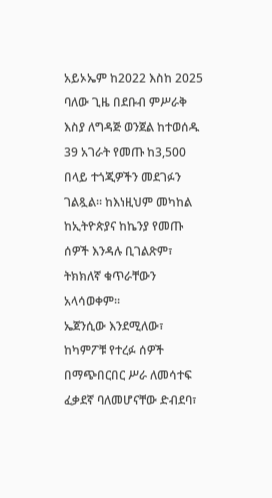አይኦኤም ከ2022 እስከ 2025 ባለው ጊዜ በደቡብ ምሥራቅ እስያ ለግዳጅ ወንጀል ከተወሰዱ 39 አገራት የመጡ ከ3,500 በላይ ተጎጂዎችን መደገፉን ገልጿል። ከእነዚህም መካከል ከኢትዮጵያና ከኬንያ የመጡ ሰዎች እንዳሉ ቢገልጽም፣ ትክክለኛ ቁጥራቸውን አላሳወቀም።
ኤጀንሲው እንደሚለው፣ ከካምፖቹ የተረፉ ሰዎች በማጭበርበር ሥራ ለመሳተፍ ፈቃደኛ ባለመሆናቸው ድብደባ፣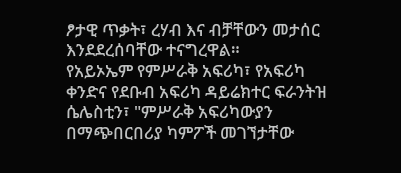ፆታዊ ጥቃት፣ ረሃብ እና ብቻቸውን መታሰር እንደደረሰባቸው ተናግረዋል።
የአይኦኤም የምሥራቅ አፍሪካ፣ የአፍሪካ ቀንድና የደቡብ አፍሪካ ዳይሬክተር ፍራንትዝ ሴሌስቲን፣ "ምሥራቅ አፍሪካውያን በማጭበርበሪያ ካምፖች መገኘታቸው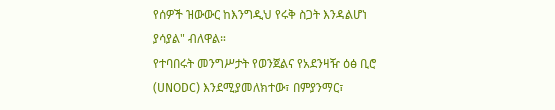የሰዎች ዝውውር ከእንግዲህ የሩቅ ስጋት እንዳልሆነ ያሳያል" ብለዋል።
የተባበሩት መንግሥታት የወንጀልና የአደንዛዥ ዕፅ ቢሮ (UNODC) እንደሚያመለክተው፣ በምያንማር፣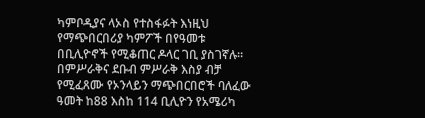ካምቦዲያና ላኦስ የተስፋፉት እነዚህ የማጭበርበሪያ ካምፖች በየዓመቱ በቢሊዮኖች የሚቆጠር ዶላር ገቢ ያስገኛሉ።
በምሥራቅና ደቡብ ምሥራቅ እስያ ብቻ የሚፈጸሙ የኦንላይን ማጭበርበሮች ባለፈው ዓመት ከ88 እስከ 114 ቢሊዮን የአሜሪካ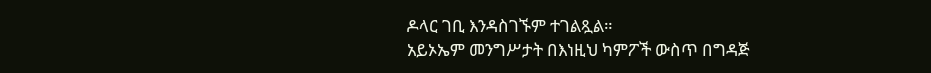ዶላር ገቢ እንዳስገኙም ተገልጿል።
አይኦኤም መንግሥታት በእነዚህ ካምፖች ውስጥ በግዳጅ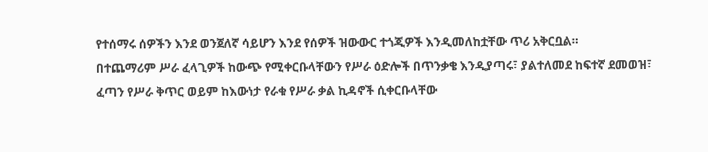የተሰማሩ ሰዎችን እንደ ወንጀለኛ ሳይሆን እንደ የሰዎች ዝውውር ተጎጂዎች እንዲመለከቷቸው ጥሪ አቅርቧል።
በተጨማሪም ሥራ ፈላጊዎች ከውጭ የሚቀርቡላቸውን የሥራ ዕድሎች በጥንቃቄ እንዲያጣሩ፣ ያልተለመደ ከፍተኛ ደመወዝ፣ ፈጣን የሥራ ቅጥር ወይም ከእውነታ የራቁ የሥራ ቃል ኪዳኖች ሲቀርቡላቸው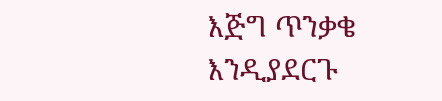እጅግ ጥንቃቄ እንዲያደርጉ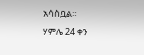አሳስቧል።
ሃምሌ 24 ቀን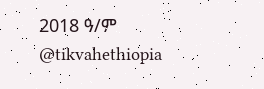2018 ዓ/ም
@tikvahethiopia